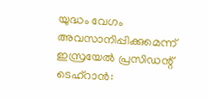യുദ്ധം വേഗം അവസാനിപ്പിക്കുമെന്ന് ഇസ്രയേൽ പ്രസിഡന്റ്
ടെഹ്റാൻ: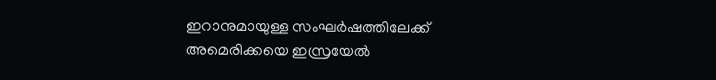ഇറാനുമായുള്ള സംഘർഷത്തിലേക്ക് അമെരിക്കയെ ഇസ്രയേൽ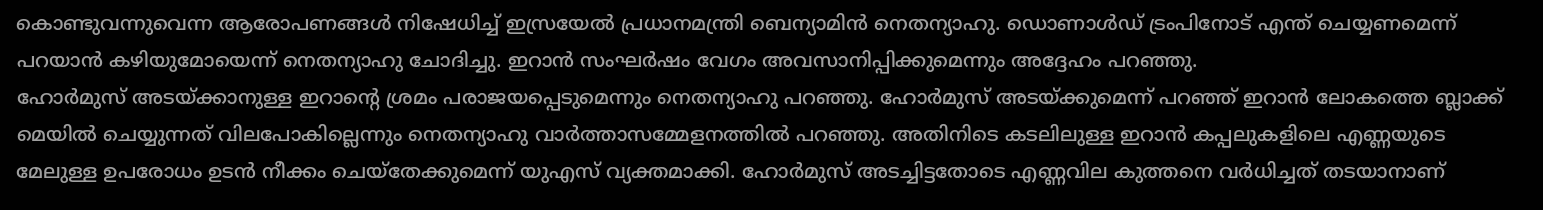കൊണ്ടുവന്നുവെന്ന ആരോപണങ്ങൾ നിഷേധിച്ച് ഇസ്രയേൽ പ്രധാനമന്ത്രി ബെന്യാമിൻ നെതന്യാഹു. ഡൊണാൾഡ് ട്രംപിനോട് എന്ത് ചെയ്യണമെന്ന് പറയാൻ കഴിയുമോയെന്ന് നെതന്യാഹു ചോദിച്ചു. ഇറാൻ സംഘർഷം വേഗം അവസാനിപ്പിക്കുമെന്നും അദ്ദേഹം പറഞ്ഞു.
ഹോർമുസ് അടയ്ക്കാനുള്ള ഇറാന്റെ ശ്രമം പരാജയപ്പെടുമെന്നും നെതന്യാഹു പറഞ്ഞു. ഹോർമുസ് അടയ്ക്കുമെന്ന് പറഞ്ഞ് ഇറാൻ ലോകത്തെ ബ്ലാക്ക് മെയിൽ ചെയ്യുന്നത് വിലപോകില്ലെന്നും നെതന്യാഹു വാർത്താസമ്മേളനത്തിൽ പറഞ്ഞു. അതിനിടെ കടലിലുള്ള ഇറാൻ കപ്പലുകളിലെ എണ്ണയുടെ മേലുള്ള ഉപരോധം ഉടൻ നീക്കം ചെയ്തേക്കുമെന്ന് യുഎസ് വ്യക്തമാക്കി. ഹോർമുസ് അടച്ചിട്ടതോടെ എണ്ണവില കുത്തനെ വർധിച്ചത് തടയാനാണ്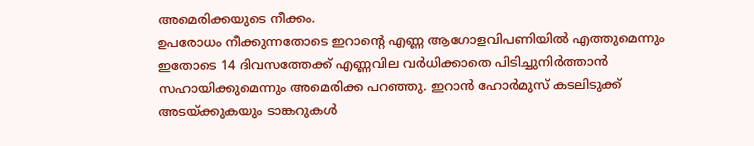അമെരിക്കയുടെ നീക്കം.
ഉപരോധം നീക്കുന്നതോടെ ഇറാന്റെ എണ്ണ ആഗോളവിപണിയിൽ എത്തുമെന്നും ഇതോടെ 14 ദിവസത്തേക്ക് എണ്ണവില വർധിക്കാതെ പിടിച്ചുനിർത്താൻ സഹായിക്കുമെന്നും അമെരിക്ക പറഞ്ഞു. ഇറാൻ ഹോർമുസ് കടലിടുക്ക് അടയ്ക്കുകയും ടാങ്കറുകൾ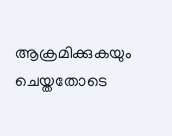ആക്രമിക്കുകയും ചെയ്തതോടെ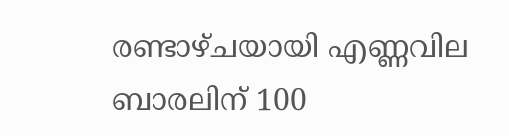രണ്ടാഴ്ചയായി എണ്ണവില ബാരലിന് 100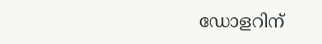ഡോളറിന്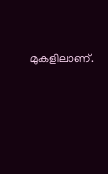മുകളിലാണ്.